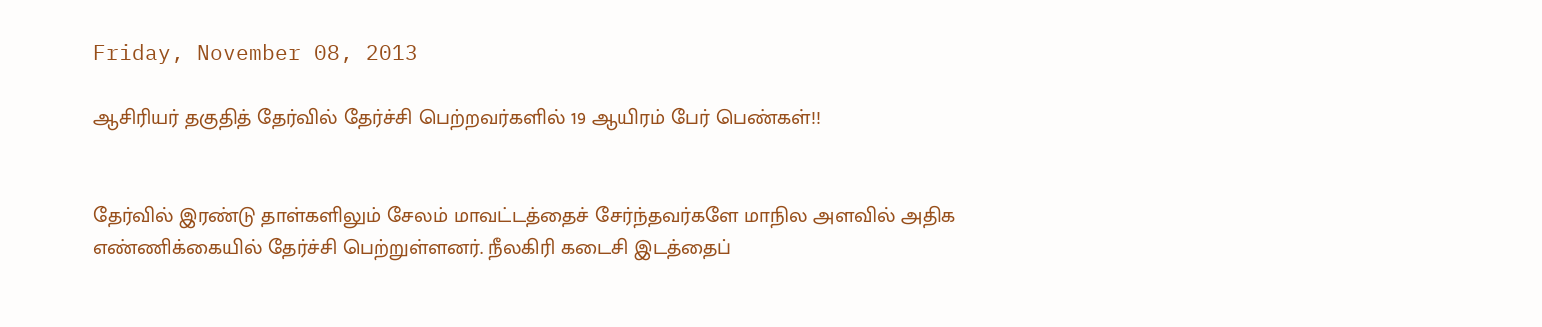Friday, November 08, 2013

ஆசிரியர் தகுதித் தேர்வில் தேர்ச்சி பெற்றவர்களில் 19 ஆயிரம் பேர் பெண்கள்!!


தேர்வில் இரண்டு தாள்களிலும் சேலம் மாவட்டத்தைச் சேர்ந்தவர்களே மாநில அளவில் அதிக எண்ணிக்கையில் தேர்ச்சி பெற்றுள்ளனர். நீலகிரி கடைசி இடத்தைப்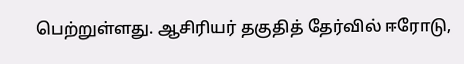பெற்றுள்ளது. ஆசிரியர் தகுதித் தேர்வில் ஈரோடு,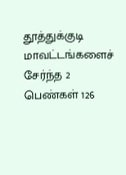தூத்துக்குடி மாவட்டங்களைச் சேர்ந்த 2 பெண்கள் 126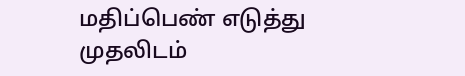மதிப்பெண் எடுத்து முதலிடம்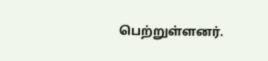பெற்றுள்ளனர்.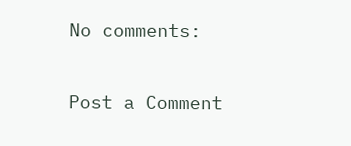No comments:

Post a Comment